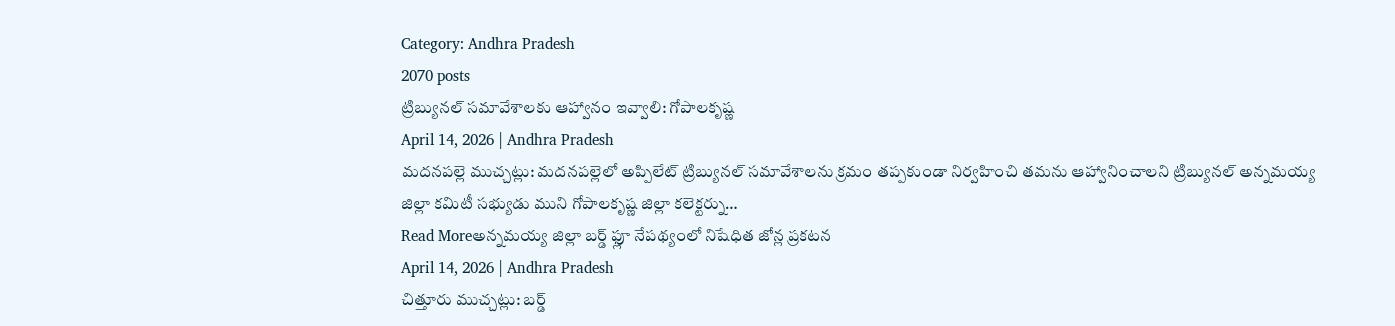Category: Andhra Pradesh
2070 posts
ట్రిబ్యునల్ సమావేశాలకు ఆహ్వానం ఇవ్వాలి: గోపాలకృష్ణ
April 14, 2026 | Andhra Pradesh
మదనపల్లె ముచ్చట్లు: మదనపల్లెలో అప్పిలేట్ ట్రిబ్యునల్ సమావేశాలను క్రమం తప్పకుండా నిర్వహించి తమను ఆహ్వానించాలని ట్రిబ్యునల్ అన్నమయ్య జిల్లా కమిటీ సభ్యుడు ముని గోపాలకృష్ణ జిల్లా కలెక్టర్ను…
Read Moreఅన్నమయ్య జిల్లా బర్డ్ ఫ్లూ నేపథ్యంలో నిషేధిత జోన్ల ప్రకటన
April 14, 2026 | Andhra Pradesh
చిత్తూరు ముచ్చట్లు: బర్డ్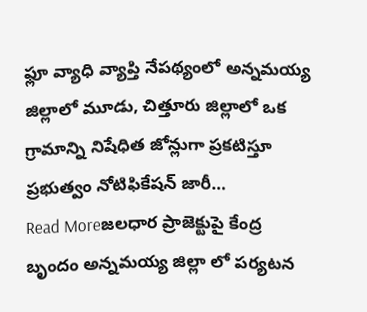ఫ్లూ వ్యాధి వ్యాప్తి నేపథ్యంలో అన్నమయ్య జిల్లాలో మూడు, చిత్తూరు జిల్లాలో ఒక గ్రామాన్ని నిషేధిత జోన్లుగా ప్రకటిస్తూ ప్రభుత్వం నోటిఫికేషన్ జారీ…
Read Moreజలధార ప్రాజెక్టుపై కేంద్ర బృందం అన్నమయ్య జిల్లా లో పర్యటన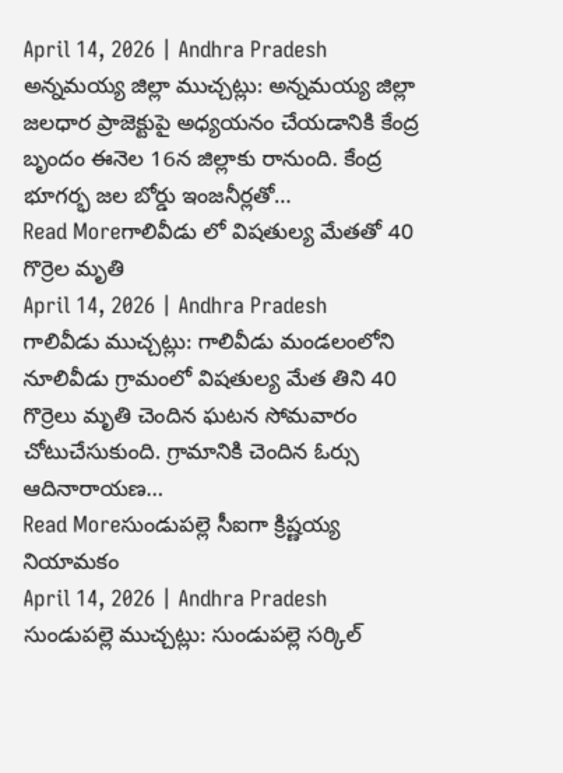April 14, 2026 | Andhra Pradesh
అన్నమయ్య జిల్లా ముచ్చట్లు: అన్నమయ్య జిల్లా జలధార ప్రాజెక్టుపై అధ్యయనం చేయడానికి కేంద్ర బృందం ఈనెల 16న జిల్లాకు రానుంది. కేంద్ర భూగర్భ జల బోర్డు ఇంజనీర్లతో…
Read Moreగాలివీడు లో విషతుల్య మేతతో 40 గొర్రెల మృతి
April 14, 2026 | Andhra Pradesh
గాలివీడు ముచ్చట్లు: గాలివీడు మండలంలోని నూలివీడు గ్రామంలో విషతుల్య మేత తిని 40 గొర్రెలు మృతి చెందిన ఘటన సోమవారం చోటుచేసుకుంది. గ్రామానికి చెందిన ఓర్సు ఆదినారాయణ…
Read Moreసుండుపల్లె సీఐగా క్రిష్ణయ్య నియామకం
April 14, 2026 | Andhra Pradesh
సుండుపల్లె ముచ్చట్లు: సుండుపల్లె సర్కిల్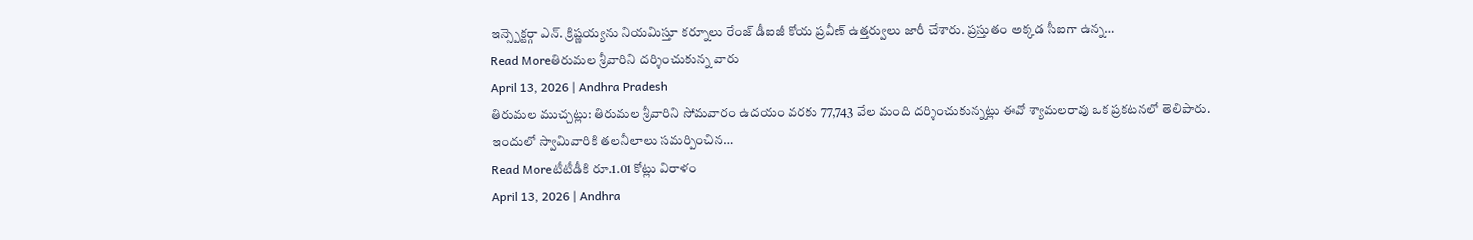ఇన్స్పెక్టర్గా ఎన్. క్రిష్ణయ్యను నియమిస్తూ కర్నూలు రేంజ్ డీఐజీ కోయ ప్రవీణ్ ఉత్తర్వులు జారీ చేశారు. ప్రస్తుతం అక్కడ సీఐగా ఉన్న…
Read Moreతిరుమల శ్రీవారిని దర్శించుకున్న వారు
April 13, 2026 | Andhra Pradesh
తిరుమల ముచ్చట్లు: తిరుమల శ్రీవారిని సోమవారం ఉదయం వరకు 77,743 వేల మంది దర్శించుకున్నట్లు ఈవో శ్యామలరావు ఒక ప్రకటనలో తెలిపారు. ఇందులో స్వామివారికి తలనీలాలు సమర్పించిన…
Read Moreటీటీడీకి రూ.1.01 కోట్లు విరాళం
April 13, 2026 | Andhra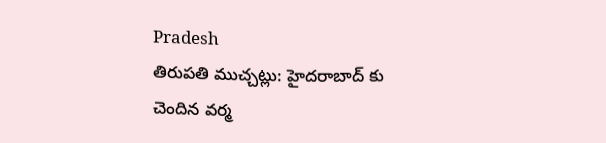Pradesh
తిరుపతి ముచ్చట్లు: హైదరాబాద్ కు చెందిన వర్మ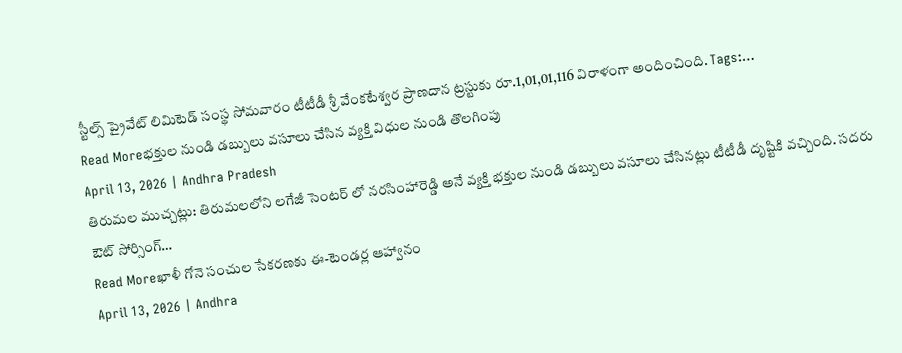స్టీల్స్ ప్రైవేట్ లిమిటెడ్ సంస్థ సోమవారం టీటీడీ శ్రీ వేంకటేశ్వర ప్రాణదాన ట్రస్టుకు రూ.1,01,01,116 విరాళంగా అందించింది. Tags:…
Read Moreభక్తుల నుండి డబ్బులు వసూలు చేసిన వ్యక్తి విధుల నుండి తొలగింపు
April 13, 2026 | Andhra Pradesh
తిరుమల ముచ్చట్లు: తిరుమలలోని లగేజీ సెంటర్ లో నరసింహారెడ్డి అనే వ్యక్తి భక్తుల నుండి డబ్బులు వసూలు చేసినట్లు టీటీడీ దృష్టికి వచ్చింది. సదరు ఔట్ సోర్సింగ్…
Read Moreఖాళీ గోనె సంచుల సేకరణకు ఈ-టెండర్ల ఆహ్వానం
April 13, 2026 | Andhra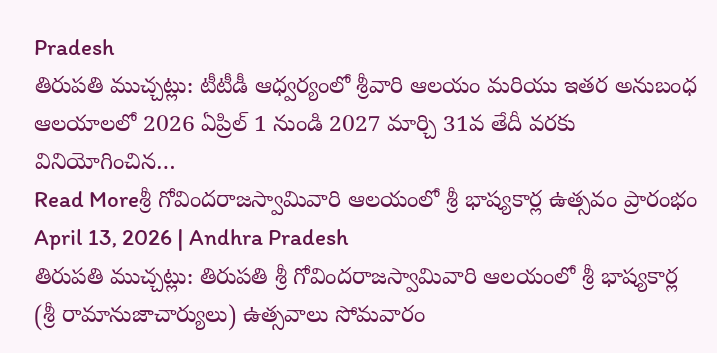Pradesh
తిరుపతి ముచ్చట్లు: టీటీడీ ఆధ్వర్యంలో శ్రీవారి ఆలయం మరియు ఇతర అనుబంధ ఆలయాలలో 2026 ఏప్రిల్ 1 నుండి 2027 మార్చి 31వ తేదీ వరకు వినియోగించిన…
Read Moreశ్రీ గోవిందరాజస్వామివారి ఆలయంలో శ్రీ భాష్యకార్ల ఉత్సవం ప్రారంభం
April 13, 2026 | Andhra Pradesh
తిరుపతి ముచ్చట్లు: తిరుపతి శ్రీ గోవిందరాజస్వామివారి ఆలయంలో శ్రీ భాష్యకార్ల (శ్రీ రామానుజాచార్యులు) ఉత్సవాలు సోమవారం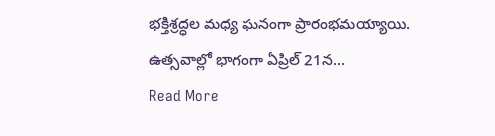భక్తిశ్రద్ధల మధ్య ఘనంగా ప్రారంభమయ్యాయి. ఉత్సవాల్లో భాగంగా ఏప్రిల్ 21న…
Read More